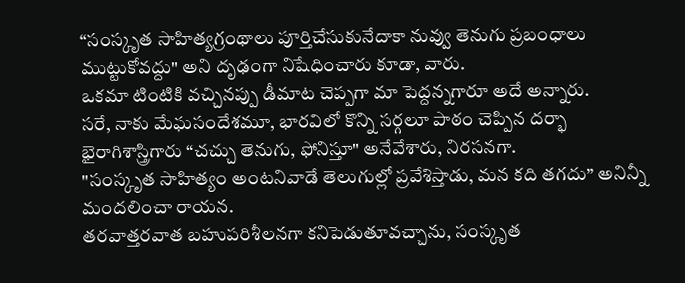“సంస్కృత సాహిత్యగ్రంథాలు పూర్తిచేసుకునేదాకా నువ్వు తెనుగు ప్రబంధాలు ముట్టుకోవద్దు" అని దృఢంగా నిషేధించారు కూడా, వారు.
ఒకమా టింటికి వచ్చినప్పు డీమాట చెప్పగా మా పెద్దన్నగారూ అదే అన్నారు.
సరే, నాకు మేఘసందేశమూ, భారవిలో కొన్ని సర్గలూ పాఠం చెప్పిన దర్భా భైరాగిశాస్త్రిగారు “చచ్చు తెనుగు, ఫోనిస్తూ" అనేవేశారు, నిరసనగా.
"సంస్కృత సాహిత్యం అంటనివాడే తెలుగుల్లో ప్రవేశిస్తాడు, మన కది తగదు” అనిన్నీ మందలించా రాయన.
తరవాత్తరవాత బహుపరిశీలనగా కనిపెడుతూవచ్చాను, సంస్కృత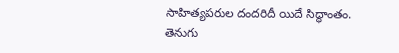సాహిత్యపరుల దందరిదీ యిదే సిద్ధాంతం.
తెనుగు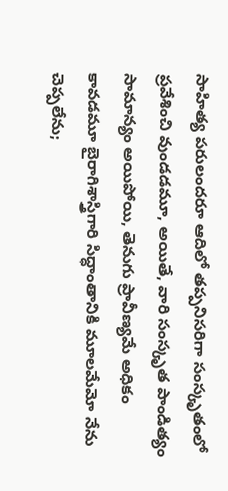సాహిత్య పరులందరూ ఆదిలో తప్పనిసరిగా సంస్కృతంలో ప్రవేశించి వుండడమూ, అయితే, వారి సంస్కృత పాండిత్యం సామాన్యం అయిపోయి, తెనుగు ప్రావీణ్యమే అధికం కావడమూ బైరాగిశాస్త్రిగారి సిద్ధాంతానికి మూలమేమో నేను చెప్పలేను;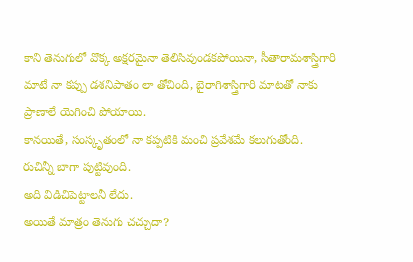కాని తెనుగులో వొక్క అక్షరమైనా తెలిసివుండకపోయినా, సీతారామశాస్త్రిగారి మాటే నా కప్పు డశనిపాతం లా తోచింది, బైరాగిశాస్త్రిగారి మాటతో నాకు ప్రాణాలే యెగించి పోయాయి.
కానయితే, సంస్కృతంలో నా కప్పటికి మంచి ప్రవేశమే కలుగుతోంది.
రుచిన్నీ బాగా పుట్టివుంది.
అది విడిచిపెట్టాలనీ లేదు.
అయితే మాత్రం తెనుగు చచ్చుదా?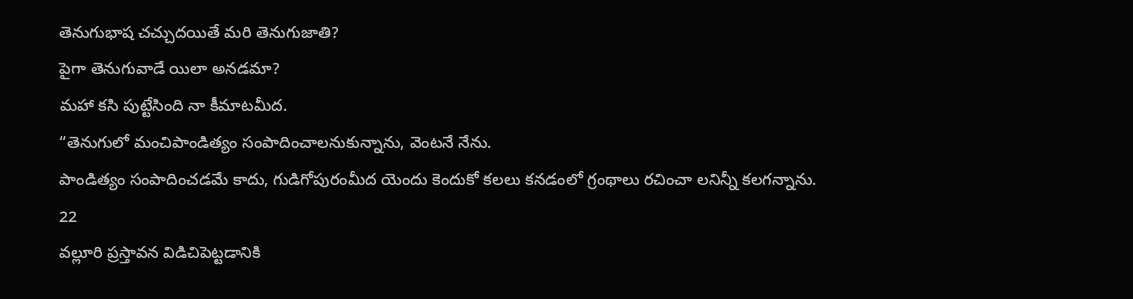తెనుగుభాష చచ్చుదయితే మరి తెనుగుజాతి?
పైగా తెనుగువాడే యిలా అనడమా?
మహా కసి పుట్టేసింది నా కీమాటమీద.
“తెనుగులో మంచిపాండిత్యం సంపాదించాలనుకున్నాను, వెంటనే నేను.
పాండిత్యం సంపాదించడమే కాదు, గుడిగోపురంమీద యెందు కెందుకో కలలు కనడంలో గ్రంథాలు రచించా లనిన్నీ కలగన్నాను.
22
వల్లూరి ప్రస్తావన విడిచిపెట్టడానికి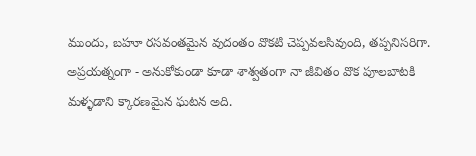ముందు, బహూ రసవంతమైన వుదంతం వొకటి చెప్పవలసివుంది, తప్పనిసరిగా.
అప్రయత్నంగా - అనుకోకుండా కూడా శాశ్వతంగా నా జీవితం వొక పూలబాటకి మళ్ళడాని క్కారణమైన ఘటన అది.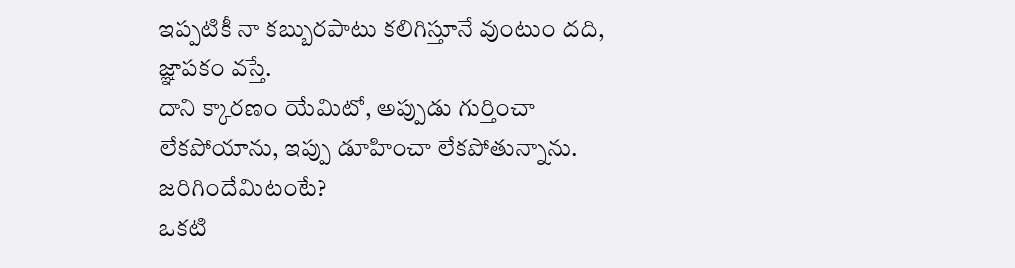ఇప్పటికీ నా కబ్బురపాటు కలిగిస్తూనే వుంటుం దది, జ్ఞాపకం వస్తే.
దాని క్కారణం యేమిటో, అప్పుడు గుర్తించా లేకపోయాను, ఇప్పు డూహించా లేకపోతున్నాను.
జరిగిందేమిటంటే?
ఒకటి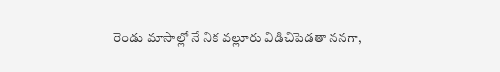రెండు మాసాల్లో నే నిక వల్లూరు విడిచిపెడతా ననగా,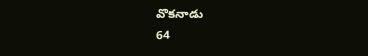వొకనాడు
64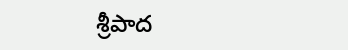శ్రీపాద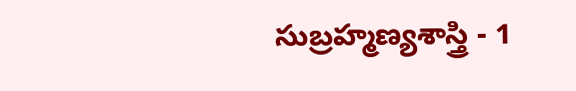సుబ్రహ్మణ్యశాస్త్రి - 1